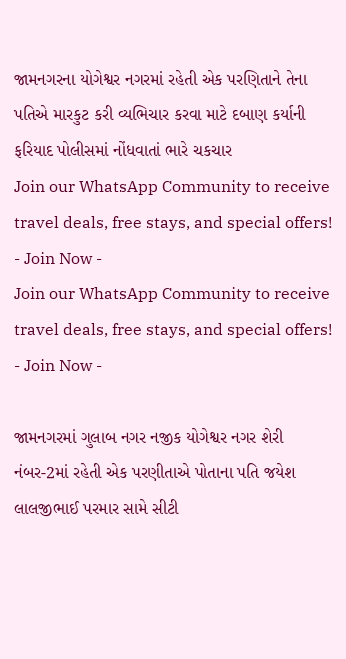જામનગરના યોગેશ્વર નગરમાં રહેતી એક પરણિતાને તેના પતિએ મારકુટ કરી વ્યભિચાર કરવા માટે દબાણ કર્યાની ફરિયાદ પોલીસમાં નોંધવાતાં ભારે ચકચાર
Join our WhatsApp Community to receive travel deals, free stays, and special offers!
- Join Now -
Join our WhatsApp Community to receive travel deals, free stays, and special offers!
- Join Now -

જામનગરમાં ગુલાબ નગર નજીક યોગેશ્વર નગર શેરી નંબર-2માં રહેતી એક પરણીતાએ પોતાના પતિ જયેશ લાલજીભાઈ પરમાર સામે સીટી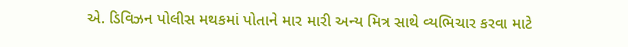એ. ડિવિઝન પોલીસ મથકમાં પોતાને માર મારી અન્ય મિત્ર સાથે વ્યભિચાર કરવા માટે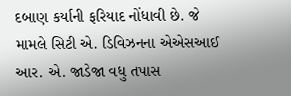દબાણ કર્યાની ફરિયાદ નોંધાવી છે. જે મામલે સિટી એ. ડિવિઝનના એએસઆઈ આર. એ. જાડેજા વધુ તપાસ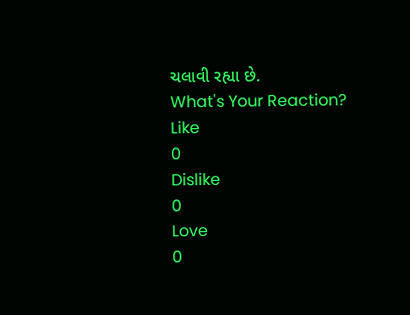ચલાવી રહ્યા છે.
What's Your Reaction?
Like
0
Dislike
0
Love
0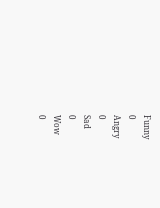Funny
0
Angry
0
Sad
0
Wow
0